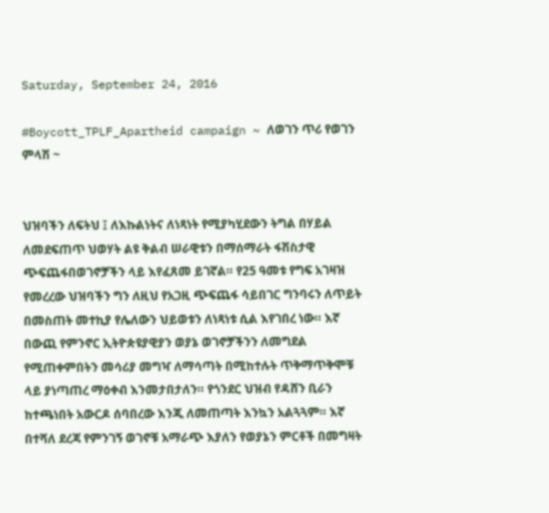Saturday, September 24, 2016

#Boycott_TPLF_Apartheid campaign ~ ለወገን ጥሪ የወገን ምላሽ ~


ህዝባችን ለፍትህ ፤ ለእኩልነትና ለነጻነት የሚያካሂደውን ትግል በሃይል ለመደፍጠጥ ህወሃት ልዩ ቅልብ ሠራዊቱን በማሰማራት ፋሽስታዊ ጭፍጨፋበወገኖቻችን ላይ እየፈጸመ ይገኛል። የ25 ዓመቱ የግፍ አገዛዝ የመረረው ህዝባችን ግን ለዚህ የአጋዚ ጭፍጨፋ ሳይበገር ግንባሩን ለጥይት በመስጠት መተኪያ የሌለውን ህይወቱን ለነጻነቱ ሲል እየገበረ ነው። እኛ በውጪ የምንኖር ኢትዮጵዩያዊያን ወያኔ ወገኖቻችንን ለመግደል የሚጠቀምበትን መሳሪያ መግዣ ለማሳጣት በሚከተሉት ጥቅማጥቅሞቹ ላይ ያነጣጠረ ማዕቀብ እንመታበታለን። የጎንደር ህዝብ የዳሸን ቢራን ከተጫነበት አውርዶ ሰባበረው እንጂ ለመጠጣት እንኳን አልጓጓም። እኛ በተሻለ ደረጃ የምንገኝ ወገኖቹ አማራጭ እያለን የወያኔን ምርቶች በመግዛት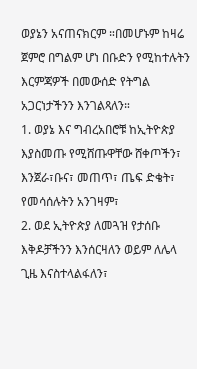ወያኔን አናጠናክርም ።በመሆኑም ከዛሬ ጀምሮ በግልም ሆነ በቡድን የሚከተሉትን እርምጃዎች በመውሰድ የትግል አጋርነታችንን እንገልጻለን።
1. ወያኔ እና ግብረአበሮቹ ከኢትዮጵያ እያስመጡ የሚሸጡዋቸው ሸቀጦችን፣ እንጀራ፣ቡና፣ መጠጥ፣ ጤፍ ድቄት፣ የመሳሰሉትን አንገዛም፣
2. ወደ ኢትዮጵያ ለመጓዝ የታሰቡ እቅዶቻችንን እንሰርዛለን ወይም ለሌላ ጊዜ እናስተላልፋለን፣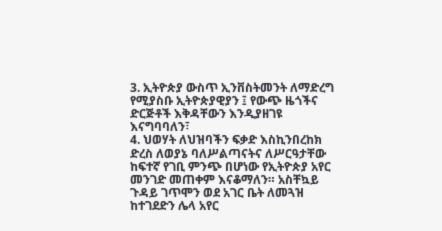3. ኢትዮጵያ ውስጥ ኢንቨስትመንት ለማድረግ የሚያስቡ ኢትዮጵያዊያን ፤ የውጭ ዜጎችና ድርጅቶች እቅዳቸውን እንዲያዘገዩ እናግባባለን፣
4. ህወሃት ለህዝባችን ፍቃድ እስኪንበረከክ ድረስ ለወያኔ ባለሥልጣናትና ለሥርዓታቸው ከፍተኛ የገቢ ምንጭ በሆነው የኢትዮጵያ አየር መንገድ መጠቀም እናቆማለን። አስቸኳይ ጉዳይ ገጥሞን ወደ አገር ቤት ለመጓዝ ከተገደድን ሌላ አየር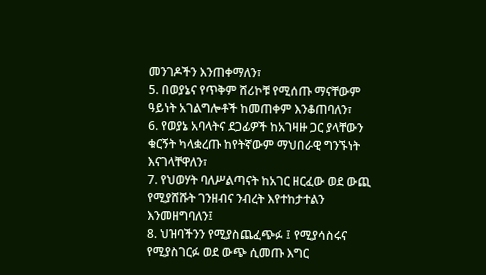መንገዶችን እንጠቀማለን፣
5. በወያኔና የጥቅም ሸሪኮቹ የሚሰጡ ማናቸውም ዓይነት አገልግሎቶች ከመጠቀም እንቆጠባለን፣
6. የወያኔ አባላትና ደጋፊዎች ከአገዛዙ ጋር ያላቸውን ቁርኝት ካላቋረጡ ከየትኛውም ማህበራዊ ግንኙነት እናገላቸዋለን፣
7. የህወሃት ባለሥልጣናት ከአገር ዘርፈው ወደ ውጪ የሚያሸሹት ገንዘብና ንብረት እየተከታተልን እንመዘግባለን፤
8. ህዝባችንን የሚያስጨፈጭፉ ፤ የሚያሳስሩና የሚያስገርፉ ወደ ውጭ ሲመጡ እግር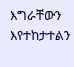እግራቸውን እየተከታተልን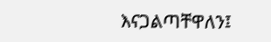እናጋልጣቸዋለን፤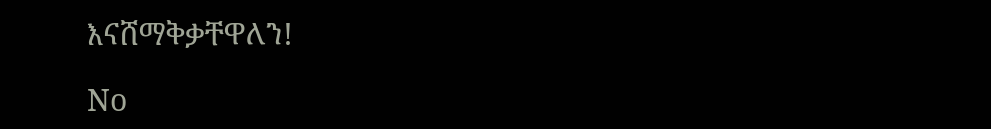እናሸማቅቃቸዋለን!

No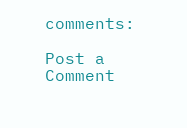comments:

Post a Comment